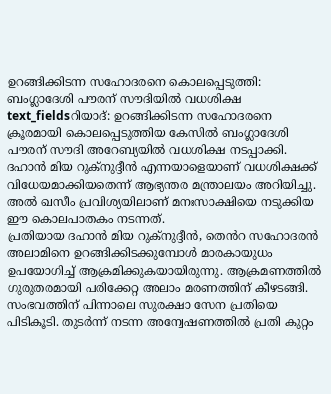ഉറങ്ങിക്കിടന്ന സഹോദരനെ കൊലപ്പെടുത്തി: ബംഗ്ലാദേശി പൗരന് സൗദിയിൽ വധശിക്ഷ
text_fieldsറിയാദ്: ഉറങ്ങിക്കിടന്ന സഹോദരനെ ക്രൂരമായി കൊലപ്പെടുത്തിയ കേസിൽ ബംഗ്ലാദേശി പൗരന് സൗദി അറേബ്യയിൽ വധശിക്ഷ നടപ്പാക്കി. ദഹാൻ മിയ റുക്നുദ്ദീൻ എന്നയാളെയാണ് വധശിക്ഷക്ക് വിധേയമാക്കിയതെന്ന് ആഭ്യന്തര മന്ത്രാലയം അറിയിച്ചു. അൽ ഖസീം പ്രവിശ്യയിലാണ് മനഃസാക്ഷിയെ നടുക്കിയ ഈ കൊലപാതകം നടന്നത്.
പ്രതിയായ ദഹാൻ മിയ റുക്നുദ്ദീൻ, തെൻറ സഹോദരൻ അലാമിനെ ഉറങ്ങിക്കിടക്കുമ്പോൾ മാരകായുധം ഉപയോഗിച്ച് ആക്രമിക്കുകയായിരുന്നു. ആക്രമണത്തിൽ ഗുരുതരമായി പരിക്കേറ്റ അലാം മരണത്തിന് കീഴടങ്ങി. സംഭവത്തിന് പിന്നാലെ സുരക്ഷാ സേന പ്രതിയെ പിടികൂടി. തുടർന്ന് നടന്ന അന്വേഷണത്തിൽ പ്രതി കുറ്റം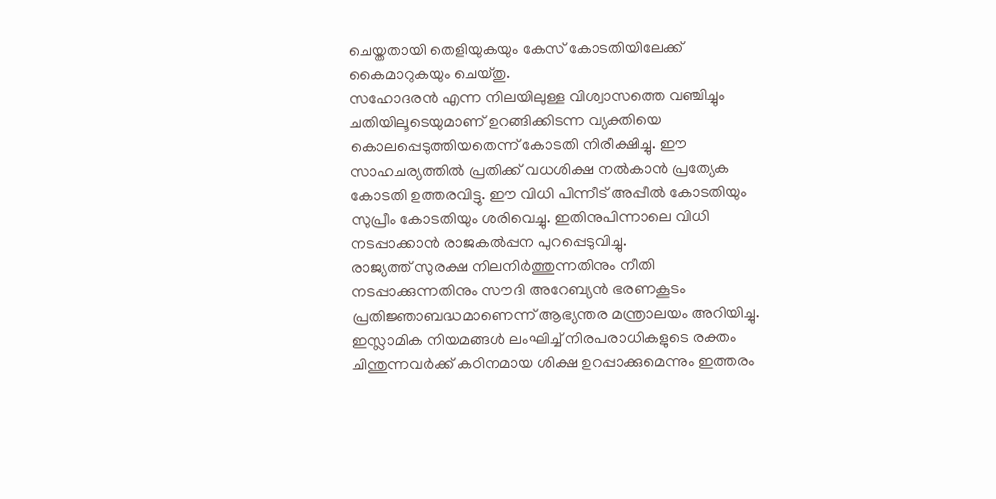ചെയ്തതായി തെളിയുകയും കേസ് കോടതിയിലേക്ക് കൈമാറുകയും ചെയ്തു.
സഹോദരൻ എന്ന നിലയിലുള്ള വിശ്വാസത്തെ വഞ്ചിച്ചും ചതിയിലൂടെയുമാണ് ഉറങ്ങിക്കിടന്ന വ്യക്തിയെ കൊലപ്പെടുത്തിയതെന്ന് കോടതി നിരീക്ഷിച്ചു. ഈ സാഹചര്യത്തിൽ പ്രതിക്ക് വധശിക്ഷ നൽകാൻ പ്രത്യേക കോടതി ഉത്തരവിട്ടു. ഈ വിധി പിന്നീട് അപ്പീൽ കോടതിയും സുപ്രീം കോടതിയും ശരിവെച്ചു. ഇതിനുപിന്നാലെ വിധി നടപ്പാക്കാൻ രാജകൽപ്പന പുറപ്പെടുവിച്ചു.
രാജ്യത്ത് സുരക്ഷ നിലനിർത്തുന്നതിനും നീതി നടപ്പാക്കുന്നതിനും സൗദി അറേബ്യൻ ഭരണകൂടം പ്രതിജ്ഞാബദ്ധമാണെന്ന് ആഭ്യന്തര മന്ത്രാലയം അറിയിച്ചു. ഇസ്ലാമിക നിയമങ്ങൾ ലംഘിച്ച് നിരപരാധികളുടെ രക്തം ചിന്തുന്നവർക്ക് കഠിനമായ ശിക്ഷ ഉറപ്പാക്കുമെന്നും ഇത്തരം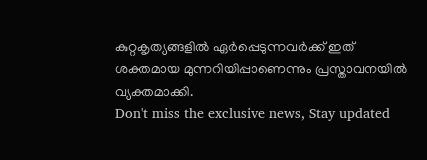കുറ്റകൃത്യങ്ങളിൽ ഏർപ്പെടുന്നവർക്ക് ഇത് ശക്തമായ മുന്നറിയിപ്പാണെന്നും പ്രസ്താവനയിൽ വ്യക്തമാക്കി.
Don't miss the exclusive news, Stay updated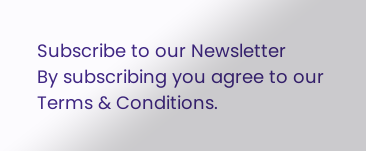Subscribe to our Newsletter
By subscribing you agree to our Terms & Conditions.